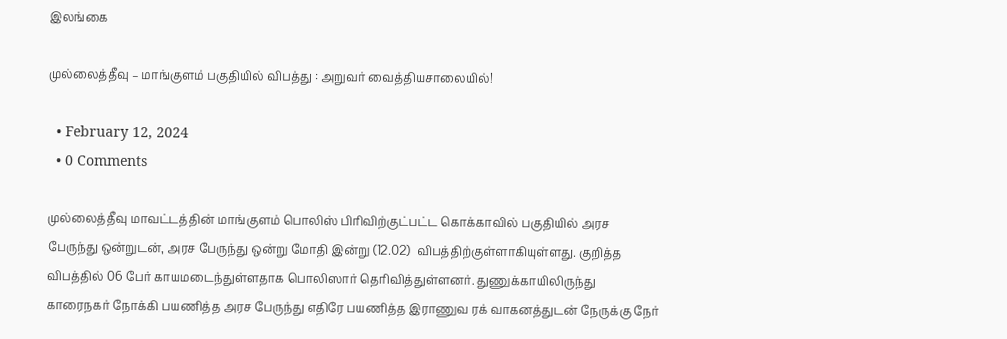இலங்கை

முல்லைத்தீவு – மாங்குளம் பகுதியில் விபத்து : அறுவர் வைத்தியசாலையில்!

  • February 12, 2024
  • 0 Comments

முல்லைத்தீவு மாவட்டத்தின் மாங்குளம் பொலிஸ் பிரிவிற்குட்பட்ட கொக்காவில் பகுதியில் அரச பேருந்து ஒன்றுடன், அரச பேருந்து ஒன்று மோதி இன்று (12.02)  விபத்திற்குள்ளாகியுள்ளது. குறித்த விபத்தில் 06 பேர் காயமடைந்துள்ளதாக பொலிஸார் தெரிவித்துள்ளனர். துணுக்காயிலிருந்து காரைநகர் நோக்கி பயணித்த அரச பேருந்து எதிரே பயணித்த இராணுவ ரக் வாகனத்துடன் நேருக்கு நேர்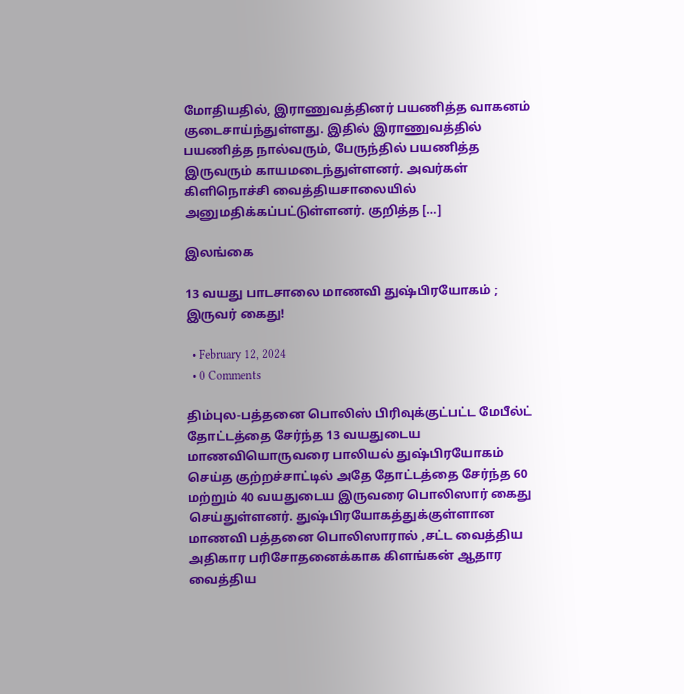மோதியதில், இராணுவத்தினர் பயணித்த வாகனம் குடைசாய்ந்துள்ளது. இதில் இராணுவத்தில் பயணித்த நால்வரும், பேருந்தில் பயணித்த இருவரும் காயமடைந்துள்ளனர். அவர்கள் கிளிநொச்சி வைத்தியசாலையில் அனுமதிக்கப்பட்டுள்ளனர். குறித்த […]

இலங்கை

13 வயது பாடசாலை மாணவி துஷ்பிரயோகம் ; இருவர் கைது!

  • February 12, 2024
  • 0 Comments

திம்புல-பத்தனை பொலிஸ் பிரிவுக்குட்பட்ட மேபீல்ட் தோட்டத்தை சேர்ந்த 13 வயதுடைய மாணவியொருவரை பாலியல் துஷ்பிரயோகம் செய்த குற்றச்சாட்டில் அதே தோட்டத்தை சேர்ந்த 60 மற்றும் 40 வயதுடைய இருவரை பொலிஸார் கைது செய்துள்ளனர். துஷ்பிரயோகத்துக்குள்ளான மாணவி பத்தனை பொலிஸாரால் ,சட்ட வைத்திய அதிகார பரிசோதனைக்காக கிளங்கன் ஆதார வைத்திய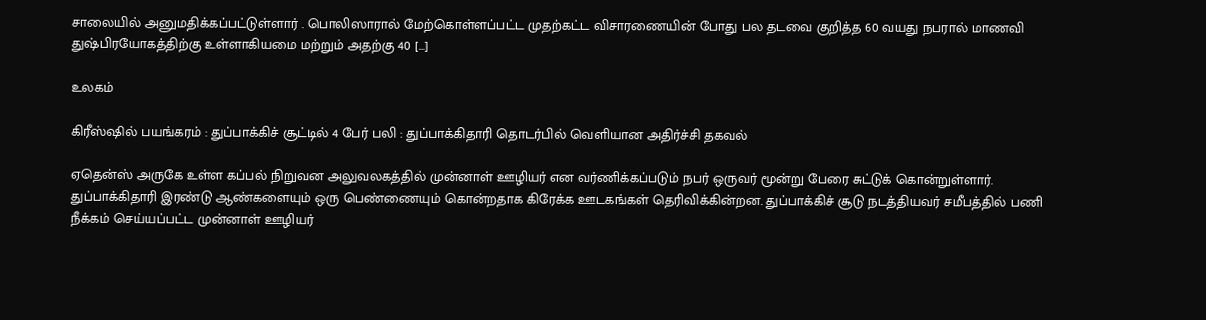சாலையில் அனுமதிக்கப்பட்டுள்ளார் . பொலிஸாரால் மேற்கொள்ளப்பட்ட முதற்கட்ட விசாரணையின் போது பல தடவை குறித்த 60 வயது நபரால் மாணவி துஷ்பிரயோகத்திற்கு உள்ளாகியமை மற்றும் அதற்கு 40 […]

உலகம்

கிரீஸ்ஷில் பயங்கரம் : துப்பாக்கிச் சூட்டில் 4 பேர் பலி : துப்பாக்கிதாரி தொடர்பில் வெளியான அதிர்ச்சி தகவல்

ஏதென்ஸ் அருகே உள்ள கப்பல் நிறுவன அலுவலகத்தில் முன்னாள் ஊழியர் என வர்ணிக்கப்படும் நபர் ஒருவர் மூன்று பேரை சுட்டுக் கொன்றுள்ளார். துப்பாக்கிதாரி இரண்டு ஆண்களையும் ஒரு பெண்ணையும் கொன்றதாக கிரேக்க ஊடகங்கள் தெரிவிக்கின்றன. துப்பாக்கிச் சூடு நடத்தியவர் சமீபத்தில் பணி நீக்கம் செய்யப்பட்ட முன்னாள் ஊழியர்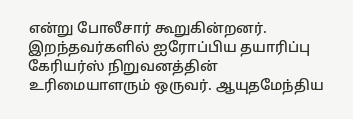என்று போலீசார் கூறுகின்றனர். இறந்தவர்களில் ஐரோப்பிய தயாரிப்பு கேரியர்ஸ் நிறுவனத்தின் உரிமையாளரும் ஒருவர். ஆயுதமேந்திய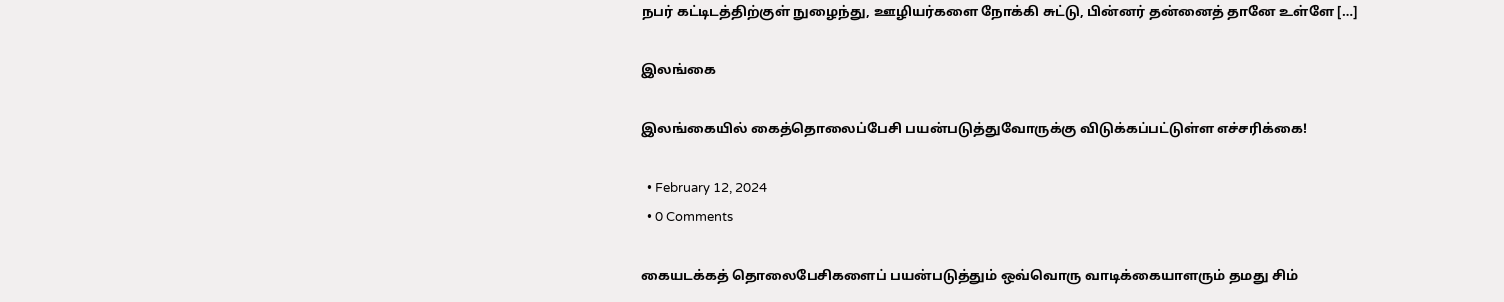நபர் கட்டிடத்திற்குள் நுழைந்து, ஊழியர்களை நோக்கி சுட்டு, பின்னர் தன்னைத் தானே உள்ளே […]

இலங்கை

இலங்கையில் கைத்தொலைப்பேசி பயன்படுத்துவோருக்கு விடுக்கப்பட்டுள்ள எச்சரிக்கை!

  • February 12, 2024
  • 0 Comments

கையடக்கத் தொலைபேசிகளைப் பயன்படுத்தும் ஒவ்வொரு வாடிக்கையாளரும் தமது சிம்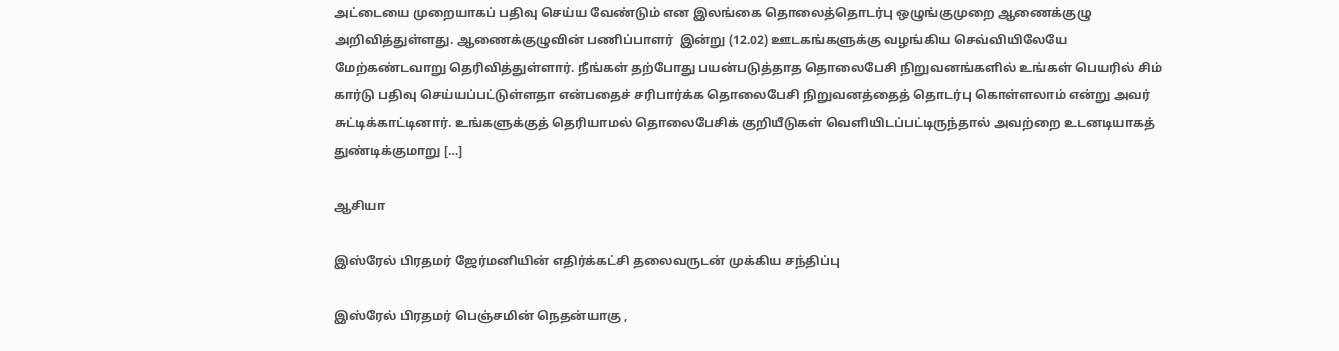அட்டையை முறையாகப் பதிவு செய்ய வேண்டும் என இலங்கை தொலைத்தொடர்பு ஒழுங்குமுறை ஆணைக்குழு அறிவித்துள்ளது. ஆணைக்குழுவின் பணிப்பாளர்  இன்று (12.02) ஊடகங்களுக்கு வழங்கிய செவ்வியிலேயே மேற்கண்டவாறு தெரிவித்துள்ளார். நீங்கள் தற்போது பயன்படுத்தாத தொலைபேசி நிறுவனங்களில் உங்கள் பெயரில் சிம் கார்டு பதிவு செய்யப்பட்டுள்ளதா என்பதைச் சரிபார்க்க தொலைபேசி நிறுவனத்தைத் தொடர்பு கொள்ளலாம் என்று அவர் சுட்டிக்காட்டினார். உங்களுக்குத் தெரியாமல் தொலைபேசிக் குறியீடுகள் வெளியிடப்பட்டிருந்தால் அவற்றை உடனடியாகத் துண்டிக்குமாறு […]

ஆசியா

இஸ்ரேல் பிரதமர் ஜேர்மனியின் எதிர்க்கட்சி தலைவருடன் முக்கிய சந்திப்பு

இஸ்ரேல் பிரதமர் பெஞ்சமின் நெதன்யாகு ,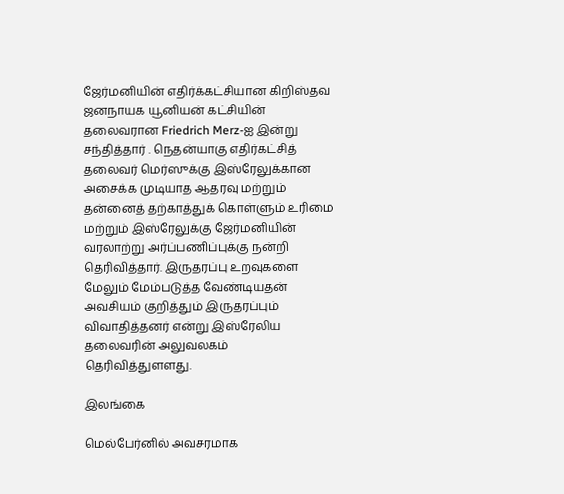ஜேர்மனியின் எதிர்க்கட்சியான கிறிஸ்தவ ஜனநாயக யூனியன் கட்சியின் தலைவரான Friedrich Merz-ஐ இன்று சந்தித்தார் . நெதன்யாகு எதிர்கட்சித் தலைவர் மெர்ஸுக்கு இஸ்ரேலுக்கான அசைக்க முடியாத ஆதரவு மற்றும் தன்னைத் தற்காத்துக் கொள்ளும் உரிமை மற்றும் இஸ்ரேலுக்கு ஜேர்மனியின் வரலாற்று அர்ப்பணிப்புக்கு நன்றி தெரிவித்தார். இருதரப்பு உறவுகளை மேலும் மேம்படுத்த வேண்டியதன் அவசியம் குறித்தும் இருதரப்பும் விவாதித்தனர் என்று இஸ்ரேலிய தலைவரின் அலுவலகம் தெரிவித்துளளது.

இலங்கை

மெல்பேர்னில் அவசரமாக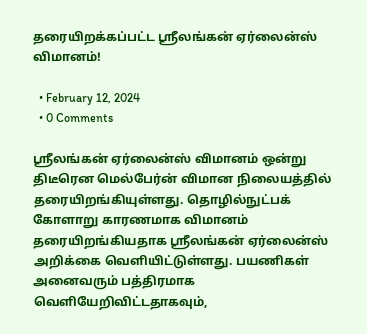தரையிறக்கப்பட்ட ஸ்ரீலங்கன் ஏர்லைன்ஸ் விமானம்!

  • February 12, 2024
  • 0 Comments

ஸ்ரீலங்கன் ஏர்லைன்ஸ் விமானம் ஒன்று திடீரென மெல்பேர்ன் விமான நிலையத்தில் தரையிறங்கியுள்ளது. தொழில்நுட்பக் கோளாறு காரணமாக விமானம் தரையிறங்கியதாக ஸ்ரீலங்கன் ஏர்லைன்ஸ் அறிக்கை வெளியிட்டுள்ளது. பயணிகள் அனைவரும் பத்திரமாக வெளியேறிவிட்டதாகவும்,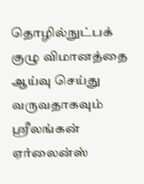தொழில்நுட்பக் குழு விமானத்தை ஆய்வு செய்து வருவதாகவும் ஸ்ரீலங்கன் ஏர்லைன்ஸ்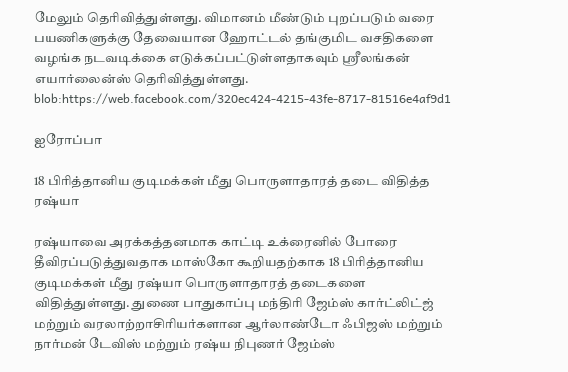மேலும் தெரிவித்துள்ளது. விமானம் மீண்டும் புறப்படும் வரை பயணிகளுக்கு தேவையான ஹோட்டல் தங்குமிட வசதிகளை வழங்க நடவடிக்கை எடுக்கப்பட்டுள்ளதாகவும் ஸ்ரீலங்கன் எயார்லைன்ஸ் தெரிவித்துள்ளது. blob:https://web.facebook.com/320ec424-4215-43fe-8717-81516e4af9d1

ஐரோப்பா

18 பிரித்தானிய குடிமக்கள் மீது பொருளாதாரத் தடை விதித்த ரஷ்யா

ரஷ்யாவை அரக்கத்தனமாக காட்டி உக்ரைனில் போரை தீவிரப்படுத்துவதாக மாஸ்கோ கூறியதற்காக 18 பிரித்தானிய குடிமக்கள் மீது ரஷ்யா பொருளாதாரத் தடைகளை விதித்துள்ளது. துணை பாதுகாப்பு மந்திரி ஜேம்ஸ் கார்ட்லிட்ஜ் மற்றும் வரலாற்றாசிரியர்களான ஆர்லாண்டோ ஃபிஜஸ் மற்றும் நார்மன் டேவிஸ் மற்றும் ரஷ்ய நிபுணர் ஜேம்ஸ்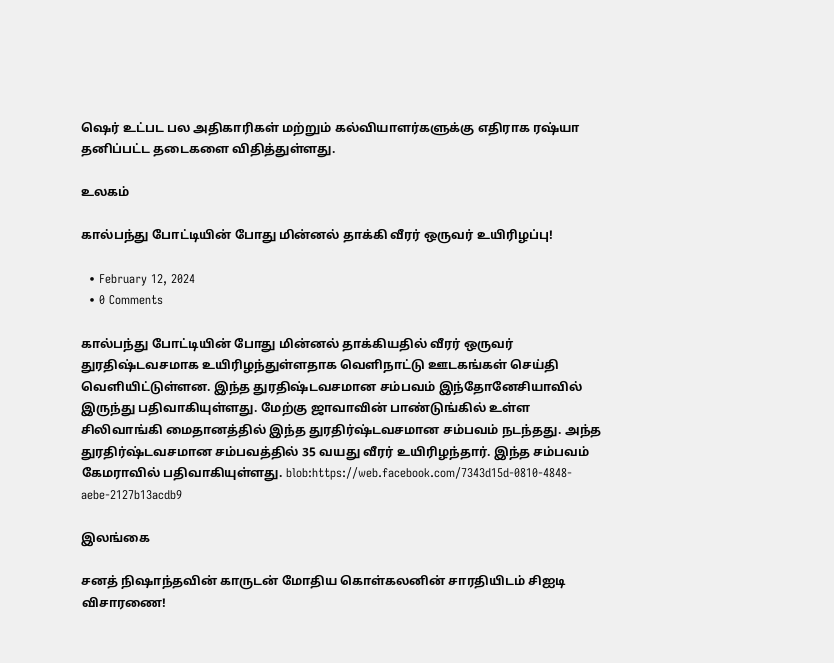ஷெர் உட்பட பல அதிகாரிகள் மற்றும் கல்வியாளர்களுக்கு எதிராக ரஷ்யா தனிப்பட்ட தடைகளை விதித்துள்ளது.

உலகம்

கால்பந்து போட்டியின் போது மின்னல் தாக்கி வீரர் ஒருவர் உயிரிழப்பு!

  • February 12, 2024
  • 0 Comments

கால்பந்து போட்டியின் போது மின்னல் தாக்கியதில் வீரர் ஒருவர் துரதிஷ்டவசமாக உயிரிழந்துள்ளதாக வெளிநாட்டு ஊடகங்கள் செய்தி வெளியிட்டுள்ளன. இந்த துரதிஷ்டவசமான சம்பவம் இந்தோனேசியாவில் இருந்து பதிவாகியுள்ளது. மேற்கு ஜாவாவின் பாண்டுங்கில் உள்ள சிலிவாங்கி மைதானத்தில் இந்த துரதிர்ஷ்டவசமான சம்பவம் நடந்தது. அந்த துரதிர்ஷ்டவசமான சம்பவத்தில் 35 வயது வீரர் உயிரிழந்தார். இந்த சம்பவம் கேமராவில் பதிவாகியுள்ளது. blob:https://web.facebook.com/7343d15d-0810-4848-aebe-2127b13acdb9

இலங்கை

சனத் நிஷாந்தவின் காருடன் மோதிய கொள்கலனின் சாரதியிடம் சிஐடி விசாரணை!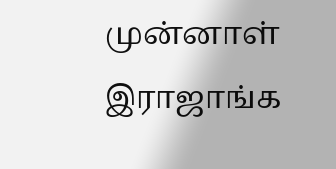முன்னாள் இராஜாங்க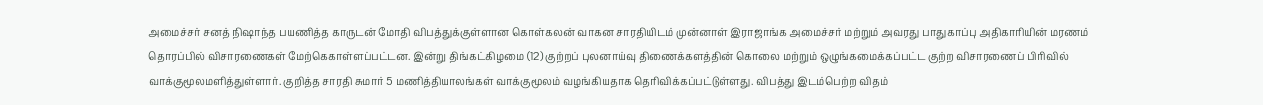அமைச்சர் சனத் நிஷாந்த பயணித்த காருடன் மோதி விபத்துக்குள்ளான கொள்கலன் வாகன சாரதியிடம் முன்னாள் இராஜாங்க அமைச்சர் மற்றும் அவரது பாதுகாப்பு அதிகாரியின் மரணம் தொரப்பில் விசாரணைகள் மேற்கெகாள்ளப்பட்டன. இன்று திங்கட்கிழமை (12) குற்றப் புலனாய்வு திணைக்களத்தின் கொலை மற்றும் ஒழுங்கமைக்கப்பட்ட குற்ற விசாரணைப் பிரிவில் வாக்குமூலமளித்துள்ளார். குறித்த சாரதி சுமார் 5 மணித்தியாலங்கள் வாக்குமூலம் வழங்கியதாக தெரிவிக்கப்பட்டுள்ளது. விபத்து இடம்பெற்ற விதம்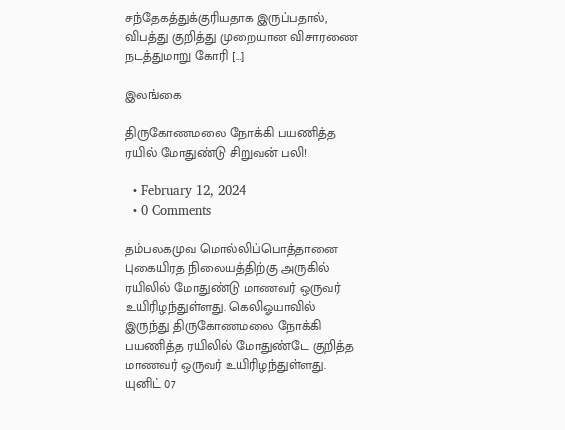சந்தேகத்துக்குரியதாக இருப்பதால், விபத்து குறித்து முறையான விசாரணை நடத்துமாறு கோரி […]

இலங்கை

திருகோணமலை நோக்கி பயணித்த ரயில் மோதுண்டு சிறுவன் பலி!

  • February 12, 2024
  • 0 Comments

தம்பலகமுவ மொல்லிப்பொத்தானை புகையிரத நிலையத்திற்கு அருகில் ரயிலில் மோதுண்டு மாணவர் ஒருவர் உயிரிழந்துள்ளது. கெலிஓயாவில் இருந்து திருகோணமலை நோக்கி பயணித்த ரயிலில் மோதுண்டே குறித்த மாணவர் ஒருவர் உயிரிழந்துள்ளது. யுனிட் 07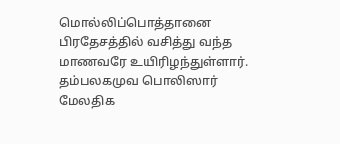மொல்லிப்பொத்தானை பிரதேசத்தில் வசித்து வந்த மாணவரே உயிரிழந்துள்ளார். தம்பலகமுவ பொலிஸார் மேலதிக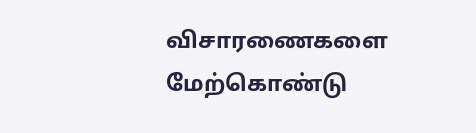விசாரணைகளை மேற்கொண்டு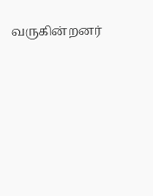வருகின்றனர்